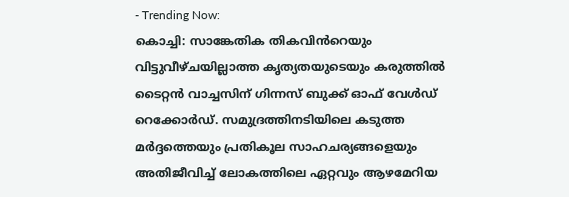- Trending Now:
കൊച്ചി: സാങ്കേതിക തികവിൻറെയും വിട്ടുവീഴ്ചയില്ലാത്ത കൃത്യതയുടെയും കരുത്തിൽ ടൈറ്റൻ വാച്ചസിന് ഗിന്നസ് ബുക്ക് ഓഫ് വേൾഡ് റെക്കോർഡ്. സമുദ്രത്തിനടിയിലെ കടുത്ത മർദ്ദത്തെയും പ്രതികൂല സാഹചര്യങ്ങളെയും അതിജീവിച്ച് ലോകത്തിലെ ഏറ്റവും ആഴമേറിയ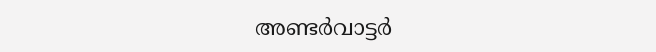അണ്ടർവാട്ടർ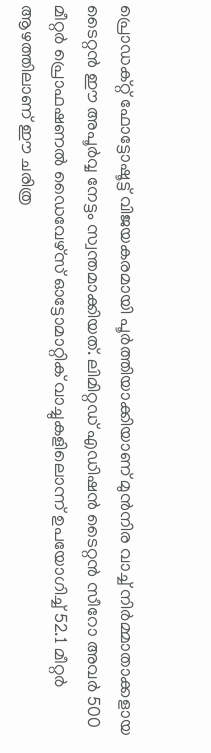പ്രൊഡക്റ്റ് ഫോട്ടോഷൂട്ട് വിജയകരമായി പൂർത്തിയാക്കിയാണ് മുൻനിര വാച്ച് നിർമ്മാതാക്കളായ ടൈറ്റൻ ഈ അപൂർവ്വ നേട്ടം സ്വന്തമാക്കിയത്. ലിമിറ്റഡ് എഡിഷൻ ടൈറ്റൻ സീറോ അവർ 500 മീറ്റർ പ്രൊഫഷണൽ ഡൈവേഴ്സ് ഓട്ടോമാറ്റിക് വാച്ചുകളിലൊന്ന് ഉപയോഗിച്ച് 52.1 മീറ്റർ ആഴത്തിലാണ് ഈ ചരിത്ര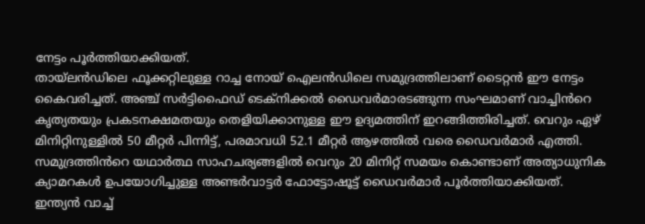നേട്ടം പൂർത്തിയാക്കിയത്.
തായ്ലൻഡിലെ ഫൂക്കറ്റിലുള്ള റാച്ച നോയ് ഐലൻഡിലെ സമുദ്രത്തിലാണ് ടൈറ്റൻ ഈ നേട്ടം കൈവരിച്ചത്. അഞ്ച് സർട്ടിഫൈഡ് ടെക്നിക്കൽ ഡൈവർമാരടങ്ങുന്ന സംഘമാണ് വാച്ചിൻറെ കൃത്യതയും പ്രകടനക്ഷമതയും തെളിയിക്കാനുള്ള ഈ ഉദ്യമത്തിന് ഇറങ്ങിത്തിരിച്ചത്. വെറും ഏഴ് മിനിറ്റിനുള്ളിൽ 50 മീറ്റർ പിന്നിട്ട്, പരമാവധി 52.1 മീറ്റർ ആഴത്തിൽ വരെ ഡൈവർമാർ എത്തി. സമുദ്രത്തിൻറെ യഥാർത്ഥ സാഹചര്യങ്ങളിൽ വെറും 20 മിനിറ്റ് സമയം കൊണ്ടാണ് അത്യാധുനിക ക്യാമറകൾ ഉപയോഗിച്ചുള്ള അണ്ടർവാട്ടർ ഫോട്ടോഷൂട്ട് ഡൈവർമാർ പൂർത്തിയാക്കിയത്.
ഇന്ത്യൻ വാച്ച്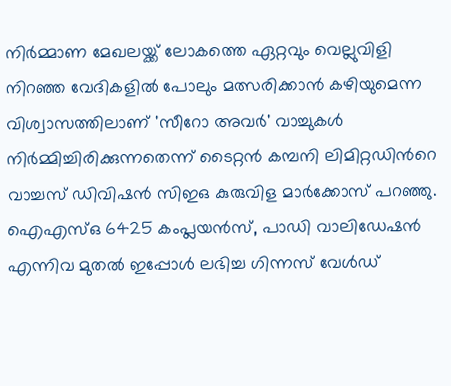നിർമ്മാണ മേഖലയ്ക്ക് ലോകത്തെ ഏറ്റവും വെല്ലുവിളി നിറഞ്ഞ വേദികളിൽ പോലും മത്സരിക്കാൻ കഴിയുമെന്ന വിശ്വാസത്തിലാണ് 'സീറോ അവർ' വാച്ചുകൾ നിർമ്മിച്ചിരിക്കുന്നതെന്ന് ടൈറ്റൻ കമ്പനി ലിമിറ്റഡിൻറെ വാച്ചസ് ഡിവിഷൻ സിഇഒ കുരുവിള മാർക്കോസ് പറഞ്ഞു. ഐഎസ്ഒ 6425 കംപ്ലയൻസ്, പാഡി വാലിഡേഷൻ എന്നിവ മുതൽ ഇപ്പോൾ ലഭിച്ച ഗിന്നസ് വേൾഡ്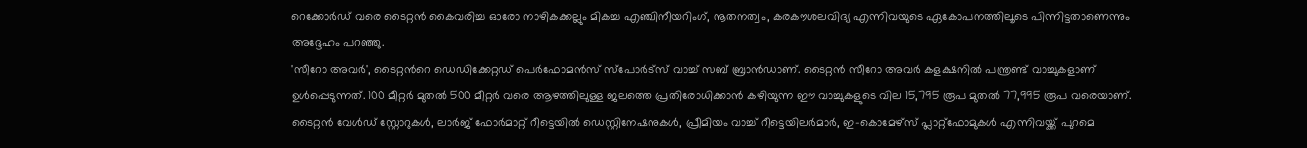റെക്കോർഡ് വരെ ടൈറ്റൻ കൈവരിച്ച ഓരോ നാഴികക്കല്ലും മികച്ച എഞ്ചിനീയറിംഗ്, നൂതനത്വം, കരകൗശലവിദ്യ എന്നിവയുടെ ഏകോപനത്തിലൂടെ പിന്നിട്ടതാണെന്നും അദ്ദേഹം പറഞ്ഞു.
'സീറോ അവർ', ടൈറ്റൻറെ ഡെഡിക്കേറ്റഡ് പെർഫോമൻസ് സ്പോർട്സ് വാച്ച് സബ് ബ്രാൻഡാണ്. ടൈറ്റൻ സീറോ അവർ കളക്ഷനിൽ പന്ത്രണ്ട് വാച്ചുകളാണ് ഉൾപ്പെടുന്നത്. 100 മീറ്റർ മുതൽ 500 മീറ്റർ വരെ ആഴത്തിലുള്ള ജലത്തെ പ്രതിരോധിക്കാൻ കഴിയുന്ന ഈ വാച്ചുകളുടെ വില 15,795 രൂപ മുതൽ 77,995 രൂപ വരെയാണ്. ടൈറ്റൻ വേൾഡ് സ്റ്റോറുകൾ, ലാർജ് ഫോർമാറ്റ് റീട്ടെയിൽ ഡെസ്റ്റിനേഷനുകൾ, പ്രീമിയം വാച്ച് റീട്ടെയിലർമാർ, ഇ-കൊമേഴ്സ് പ്ലാറ്റ്ഫോമുകൾ എന്നിവയ്ക്ക് പുറമെ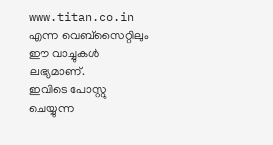www.titan.co.in എന്ന വെബ്സൈറ്റിലും ഈ വാച്ചുകൾ ലഭ്യമാണ്.
ഇവിടെ പോസ്റ്റു ചെയ്യുന്ന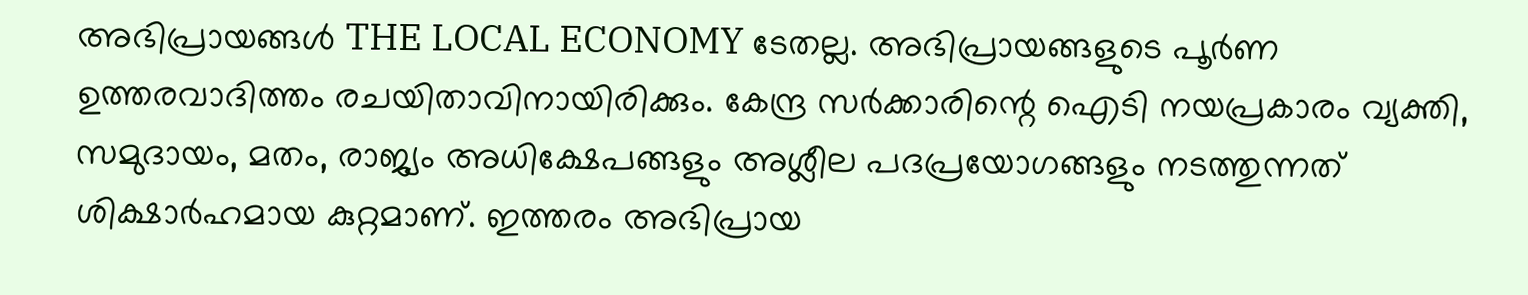അഭിപ്രായങ്ങൾ THE LOCAL ECONOMY ടേതല്ല. അഭിപ്രായങ്ങളുടെ പൂർണ ഉത്തരവാദിത്തം രചയിതാവിനായിരിക്കും. കേന്ദ്ര സർക്കാരിന്റെ ഐടി നയപ്രകാരം വ്യക്തി, സമുദായം, മതം, രാജ്യം അധിക്ഷേപങ്ങളും അശ്ലീല പദപ്രയോഗങ്ങളും നടത്തുന്നത് ശിക്ഷാർഹമായ കുറ്റമാണ്. ഇത്തരം അഭിപ്രായ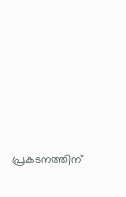പ്രകടനത്തിന്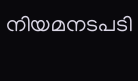നിയമനടപടി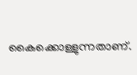കൈക്കൊള്ളുന്നതാണ്.